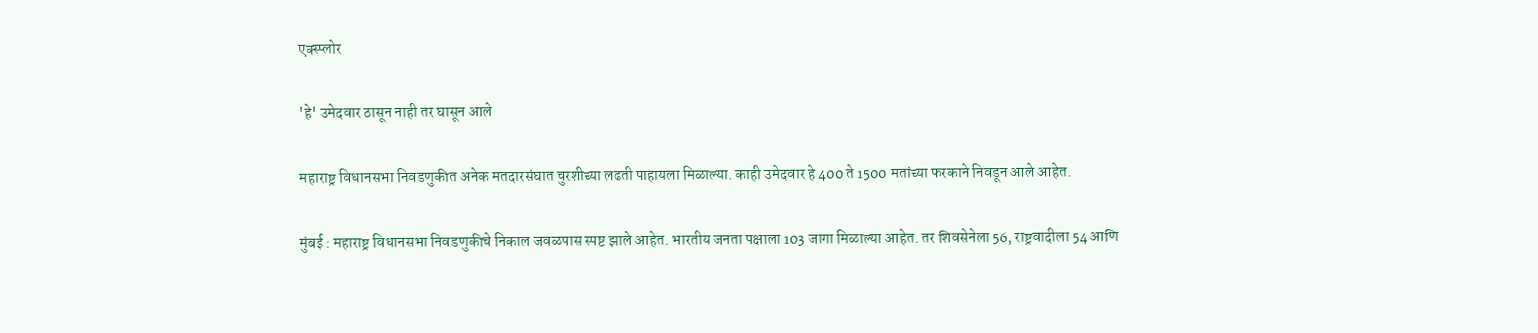एक्स्प्लोर

'हे' उमेदवार ठासून नाही तर घासून आले

महाराष्ट्र विधानसभा निवडणुकीत अनेक मतदारसंघात चुरशीच्या लढती पाहायला मिळाल्या. काही उमेदवार हे 400 ते 1500 मतांच्या फरकाने निवडून आले आहेत.

मुंबई : महाराष्ट्र विधानसभा निवडणुकीचे निकाल जवळपास स्पष्ट झाले आहेत. भारतीय जनता पक्षाला 103 जागा मिळाल्या आहेत. तर शिवसेनेला 56, राष्ट्रवादीला 54 आणि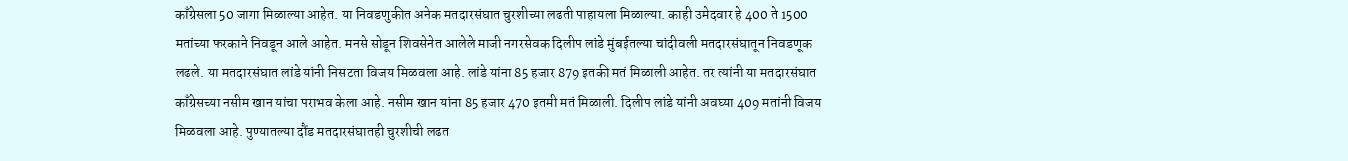काँग्रेसला 50 जागा मिळाल्या आहेत. या निवडणुकीत अनेक मतदारसंघात चुरशीच्या लढती पाहायला मिळाल्या. काही उमेदवार हे 400 ते 1500 मतांच्या फरकाने निवडून आले आहेत. मनसे सोडून शिवसेनेत आलेले माजी नगरसेवक दिलीप लांडे मुंबईतल्या चांदीवली मतदारसंघातून निवडणूक लढले. या मतदारसंघात लांडे यांनी निसटता विजय मिळवला आहे. लांडे यांना 85 हजार 879 इतकी मतं मिळाली आहेत. तर त्यांनी या मतदारसंघात काँग्रेसच्या नसीम खान यांचा पराभव केला आहे. नसीम खान यांना 85 हजार 470 इतमी मतं मिळाली. दिलीप लांडे यांनी अवघ्या 409 मतांनी विजय मिळवला आहे. पुण्यातल्या दौंड मतदारसंघातही चुरशीची लढत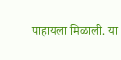पाहायला मिळाली. या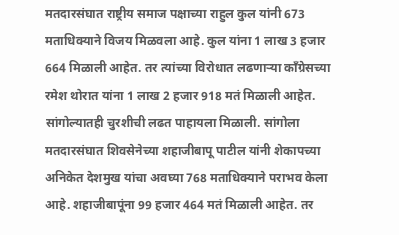मतदारसंघात राष्ट्रीय समाज पक्षाच्या राहुल कुल यांनी 673 मताधिक्याने विजय मिळवला आहे. कुल यांना 1 लाख 3 हजार 664 मिळाली आहेत. तर त्यांच्या विरोधात लढणाऱ्या काँग्रेसच्या रमेश थोरात यांना 1 लाख 2 हजार 918 मतं मिळाली आहेत. सांगोल्यातही चुरशीची लढत पाहायला मिळाली. सांगोला मतदारसंघात शिवसेनेच्या शहाजीबापू पाटील यांनी शेकापच्या अनिकेत देशमुख यांचा अवघ्या 768 मताधिक्याने पराभव केला आहे. शहाजीबापूंना 99 हजार 464 मतं मिळाली आहेत. तर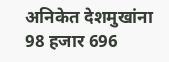अनिकेत देशमुखांना 98 हजार 696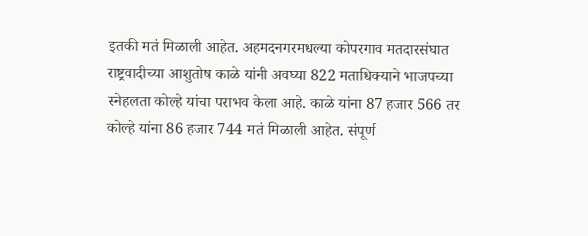इतकी मतं मिळाली आहेत. अहमदनगरमधल्या कोपरगाव मतदारसंघात राष्ट्रवादीच्या आशुतोष काळे यांनी अवघ्या 822 मताधिक्याने भाजपच्या स्नेहलता कोल्हे यांचा पराभव केला आहे. काळे यांना 87 हजार 566 तर कोल्हे यांना 86 हजार 744 मतं मिळाली आहेत. संपूर्ण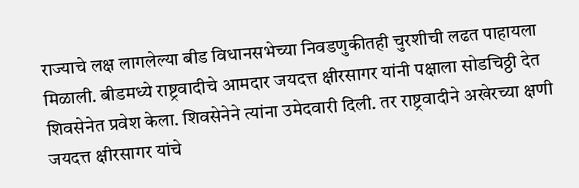राज्याचे लक्ष लागलेल्या बीड विधानसभेच्या निवडणुकीतही चुरशीची लढत पाहायला मिळाली. बीडमध्ये राष्ट्रवादीचे आमदार जयदत्त क्षीरसागर यांनी पक्षाला सोडचिठ्ठी देत शिवसेनेत प्रवेश केला. शिवसेनेने त्यांना उमेदवारी दिली. तर राष्ट्रवादीने अखेरच्या क्षणी जयदत्त क्षीरसागर यांचे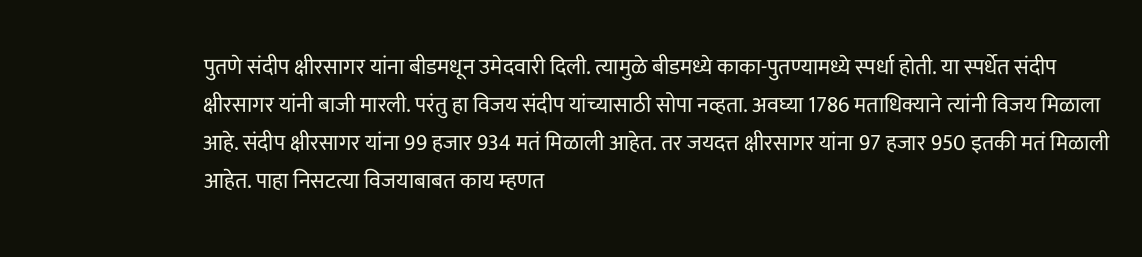पुतणे संदीप क्षीरसागर यांना बीडमधून उमेदवारी दिली. त्यामुळे बीडमध्ये काका-पुतण्यामध्ये स्पर्धा होती. या स्पर्धेत संदीप क्षीरसागर यांनी बाजी मारली. परंतु हा विजय संदीप यांच्यासाठी सोपा नव्हता. अवघ्या 1786 मताधिक्याने त्यांनी विजय मिळाला आहे. संदीप क्षीरसागर यांना 99 हजार 934 मतं मिळाली आहेत. तर जयदत्त क्षीरसागर यांना 97 हजार 950 इतकी मतं मिळाली आहेत. पाहा निसटत्या विजयाबाबत काय म्हणत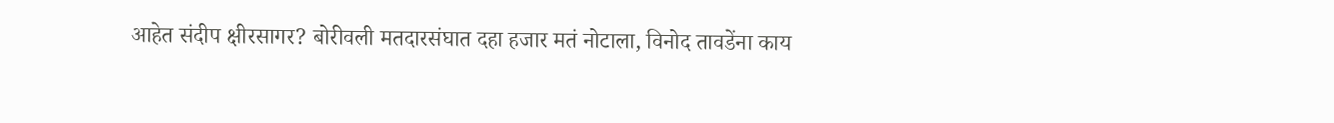आहेत संदीप क्षीरसागर? बोरीवली मतदारसंघात दहा हजार मतं नोटाला, विनोद तावडेंना काय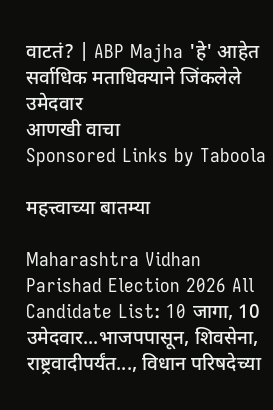वाटतं? | ABP Majha 'हे' आहेत सर्वाधिक मताधिक्याने जिंकलेले उमेदवार
आणखी वाचा
Sponsored Links by Taboola

महत्त्वाच्या बातम्या

Maharashtra Vidhan Parishad Election 2026 All Candidate List: 10 जागा, 10 उमेदवार...भाजपपासून, शिवसेना, राष्ट्रवादीपर्यंत..., विधान परिषदेच्या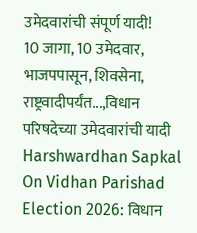उमेदवारांची संपूर्ण यादी!
10 जागा, 10 उमेदवार, भाजपपासून, शिवसेना, राष्ट्रवादीपर्यंत...,विधान परिषदेच्या उमेदवारांची यादी
Harshwardhan Sapkal On Vidhan Parishad Election 2026: विधान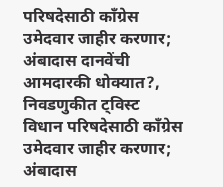परिषदेसाठी काँग्रेस उमेदवार जाहीर करणार; अंबादास दानवेंची आमदारकी धोक्यात?, निवडणुकीत ट्विस्ट
विधान परिषदेसाठी काँग्रेस उमेदवार जाहीर करणार; अंबादास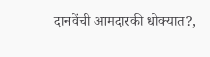दानवेंची आमदारकी धोक्यात?,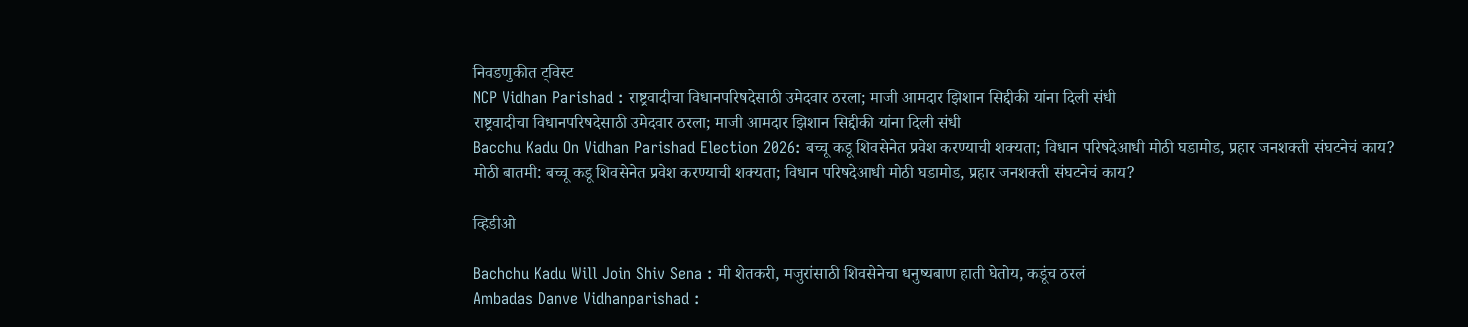निवडणुकीत ट्विस्ट
NCP Vidhan Parishad : राष्ट्रवादीचा विधानपरिषदेसाठी उमेदवार ठरला; माजी आमदार झिशान सिद्दीकी यांना दिली संधी
राष्ट्रवादीचा विधानपरिषदेसाठी उमेदवार ठरला; माजी आमदार झिशान सिद्दीकी यांना दिली संधी
Bacchu Kadu On Vidhan Parishad Election 2026: बच्चू कडू शिवसेनेत प्रवेश करण्याची शक्यता; विधान परिषदेआधी मोठी घडामोड, प्रहार जनशक्ती संघटनेचं काय?
मोठी बातमी: बच्चू कडू शिवसेनेत प्रवेश करण्याची शक्यता; विधान परिषदेआधी मोठी घडामोड, प्रहार जनशक्ती संघटनेचं काय?

व्हिडीओ

Bachchu Kadu Will Join Shiv Sena : मी शेतकरी, मजुरांसाठी शिवसेनेचा धनुष्यबाण हाती घेतोय, कडूंच ठरलं
Ambadas Danve Vidhanparishad :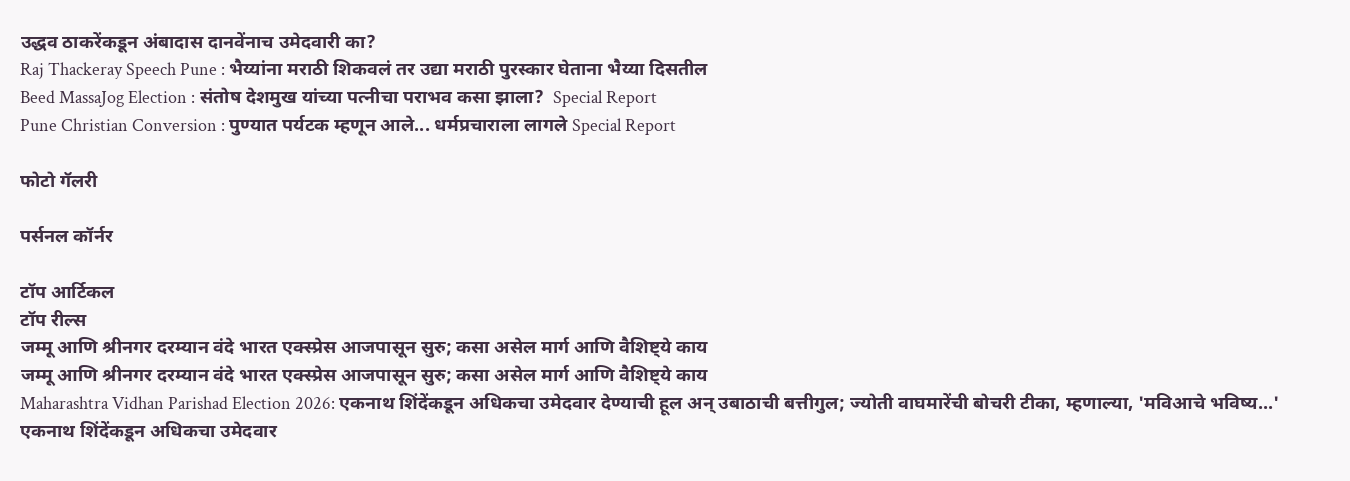उद्धव ठाकरेंकडून अंबादास दानवेंनाच उमेदवारी का?
Raj Thackeray Speech Pune : भैय्यांना मराठी शिकवलं तर उद्या मराठी पुरस्कार घेताना भैय्या दिसतील
Beed MassaJog Election : संतोष देशमुख यांच्या पत्नीचा पराभव कसा झाला?  Special Report
Pune Christian Conversion : पुण्यात पर्यटक म्हणून आले... धर्मप्रचाराला लागले Special Report

फोटो गॅलरी

पर्सनल कॉर्नर

टॉप आर्टिकल
टॉप रील्स
जम्मू आणि श्रीनगर दरम्यान वंदे भारत एक्स्प्रेस आजपासून सुरु; कसा असेल मार्ग आणि वैशिष्ट्ये काय
जम्मू आणि श्रीनगर दरम्यान वंदे भारत एक्स्प्रेस आजपासून सुरु; कसा असेल मार्ग आणि वैशिष्ट्ये काय
Maharashtra Vidhan Parishad Election 2026: एकनाथ शिंदेंकडून अधिकचा उमेदवार देण्याची हूल अन् उबाठाची बत्तीगुल; ज्योती वाघमारेंची बोचरी टीका, म्हणाल्या, 'मविआचे भविष्य...'
एकनाथ शिंदेंकडून अधिकचा उमेदवार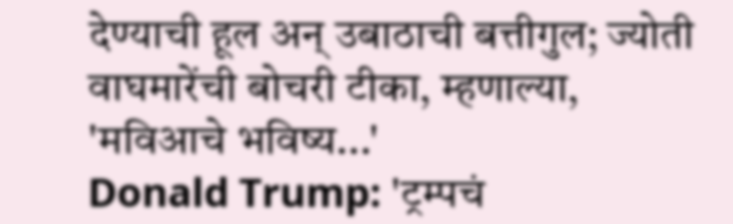देण्याची हूल अन् उबाठाची बत्तीगुल; ज्योती वाघमारेंची बोचरी टीका, म्हणाल्या, 'मविआचे भविष्य...'
Donald Trump: 'ट्रम्पचं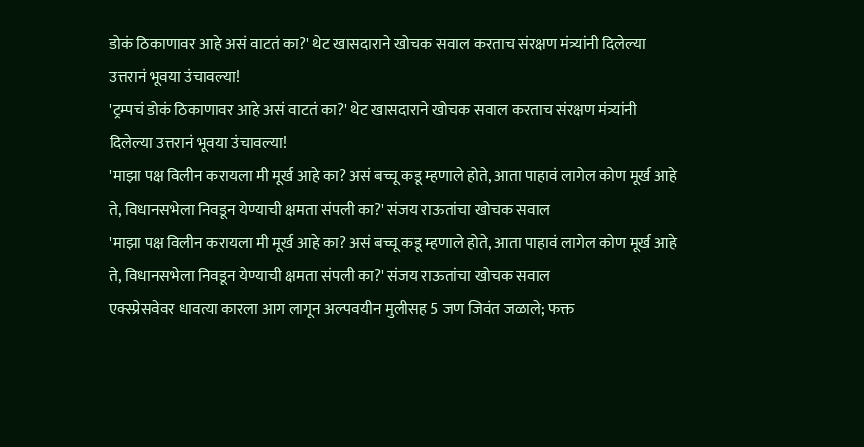डोकं ठिकाणावर आहे असं वाटतं का?' थेट खासदाराने खोचक सवाल करताच संरक्षण मंत्र्यांनी दिलेल्या उत्तरानं भूवया उंचावल्या!
'ट्रम्पचं डोकं ठिकाणावर आहे असं वाटतं का?' थेट खासदाराने खोचक सवाल करताच संरक्षण मंत्र्यांनी दिलेल्या उत्तरानं भूवया उंचावल्या!
'माझा पक्ष विलीन करायला मी मूर्ख आहे का? असं बच्चू कडू म्हणाले होते, आता पाहावं लागेल कोण मूर्ख आहे ते, विधानसभेला निवडून येण्याची क्षमता संपली का?' संजय राऊतांचा खोचक सवाल
'माझा पक्ष विलीन करायला मी मूर्ख आहे का? असं बच्चू कडू म्हणाले होते, आता पाहावं लागेल कोण मूर्ख आहे ते, विधानसभेला निवडून येण्याची क्षमता संपली का?' संजय राऊतांचा खोचक सवाल
एक्स्प्रेसवेवर धावत्या कारला आग लागून अल्पवयीन मुलीसह 5 जण जिवंत जळाले; फक्त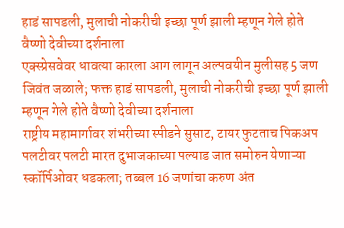हाडं सापडली, मुलाची नोकरीची इच्छा पूर्ण झाली म्हणून गेले होते वैष्णो देवीच्या दर्शनाला
एक्स्प्रेसवेवर धावत्या कारला आग लागून अल्पवयीन मुलीसह 5 जण जिवंत जळाले; फक्त हाडं सापडली, मुलाची नोकरीची इच्छा पूर्ण झाली म्हणून गेले होते वैष्णो देवीच्या दर्शनाला
राष्ट्रीय महामार्गावर शंभरीच्या स्पीडने सुसाट, टायर फुटताच पिकअप पलटीवर पलटी मारत दुभाजकाच्या पल्याड जात समोरुन येणाऱ्या स्कॉर्पिओवर धडकला; तब्बल 16 जणांचा करुण अंत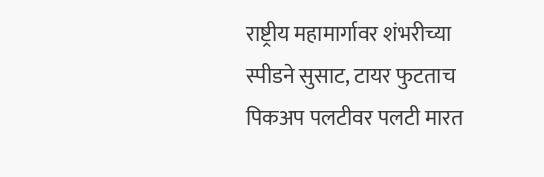राष्ट्रीय महामार्गावर शंभरीच्या स्पीडने सुसाट, टायर फुटताच पिकअप पलटीवर पलटी मारत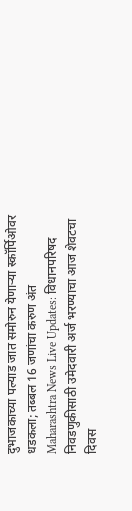दुभाजकाच्या पल्याड जात समोरुन येणाऱ्या स्कॉर्पिओवर धडकला; तब्बल 16 जणांचा करुण अंत
Maharashtra News Live Updates: विधानपरिषद निवडणुकीसाठी उमेदवारी अर्ज भरण्याचा आज शेवटचा दिवस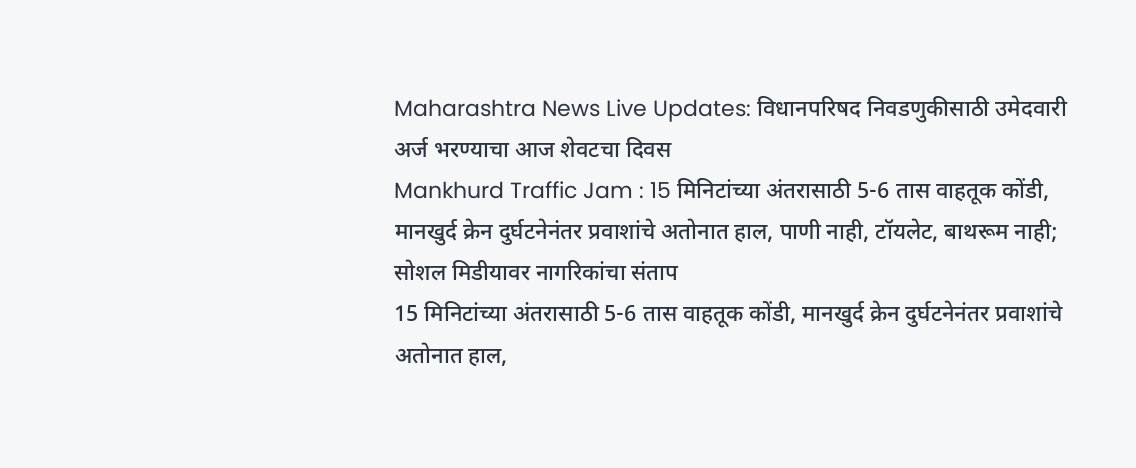Maharashtra News Live Updates: विधानपरिषद निवडणुकीसाठी उमेदवारी अर्ज भरण्याचा आज शेवटचा दिवस
Mankhurd Traffic Jam : 15 मिनिटांच्या अंतरासाठी 5-6 तास वाहतूक कोंडी, मानखुर्द क्रेन दुर्घटनेनंतर प्रवाशांचे अतोनात हाल, पाणी नाही, टॉयलेट, बाथरूम नाही; सोशल मिडीयावर नागरिकांचा संताप
15 मिनिटांच्या अंतरासाठी 5-6 तास वाहतूक कोंडी, मानखुर्द क्रेन दुर्घटनेनंतर प्रवाशांचे अतोनात हाल,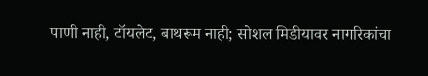पाणी नाही, टॉयलेट, बाथरूम नाही; सोशल मिडीयावर नागरिकांचा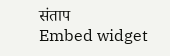संताप
Embed widget